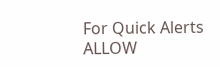For Quick Alerts
ALLOW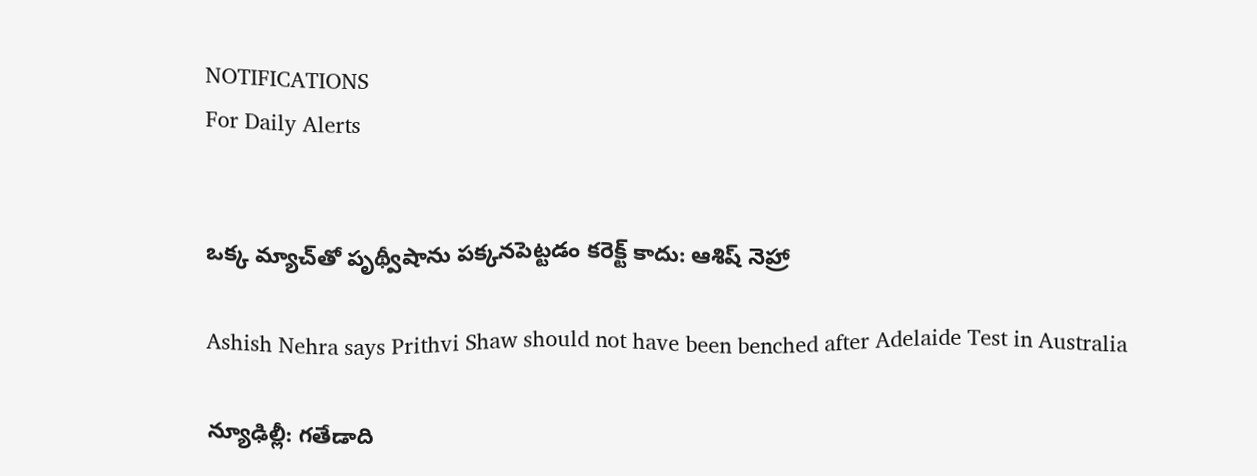NOTIFICATIONS
For Daily Alerts


ఒక్క మ్యాచ్‌తో పృథ్వీషాను పక్కనపెట్టడం కరెక్ట్ కాదు: ఆశిష్ నెహ్రా

Ashish Nehra says Prithvi Shaw should not have been benched after Adelaide Test in Australia

న్యూఢిల్లీ: గతేడాది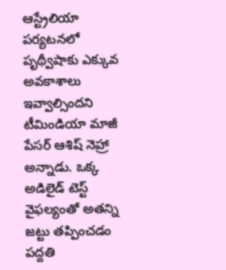ఆస్ట్రేలియా పర్యటనలో పృథ్వీషాకు ఎక్కువ అవకాశాలు ఇవ్వాల్సిందని టీమిండియా మాజీ పేసర్‌ ఆశిష్‌ నెహ్రా అన్నాడు. ఒక్క అడిలైడ్ టెస్ట్ వైఫల్యంతో అతన్ని జట్టు తప్పించడం పద్దతి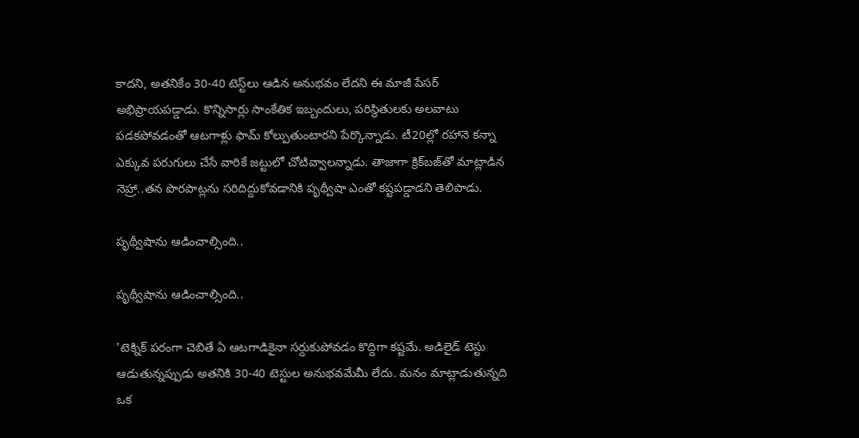కాదని, అతనికేం 30-40 టెస్ట్‌లు ఆడిన అనుభవం లేదని ఈ మాజీ పేసర్ అభిప్రాయపడ్డాడు. కొన్నిసార్లు సాంకేతిక ఇబ్బందులు, పరిస్థితులకు అలవాటు పడకపోవడంతో ఆటగాళ్లు ఫామ్‌ కోల్పుతుంటారని పేర్కొన్నాడు. టీ20ల్లో రహానె కన్నా ఎక్కువ పరుగులు చేసే వారికే జట్టులో చోటివ్వాలన్నాడు. తాజాగా క్రిక్‌బజ్‌తో మాట్లాడిన నెహ్రా..తన పొరపాట్లను సరిదిద్దుకోవడానికి పృథ్వీషా ఎంతో కష్టపడ్డాడని తెలిపాడు.

పృథ్వీషాను ఆడించాల్సింది..

పృథ్వీషాను ఆడించాల్సింది..

'టెక్నిక్‌ పరంగా చెబితే ఏ ఆటగాడికైనా సర్దుకుపోవడం కొద్దిగా కష్టమే. అడిలైడ్‌ టెస్టు ఆడుతున్నప్పుడు అతనికి 30-40 టెస్టుల అనుభవమేమీ లేదు. మనం మాట్లాడుతున్నది ఒక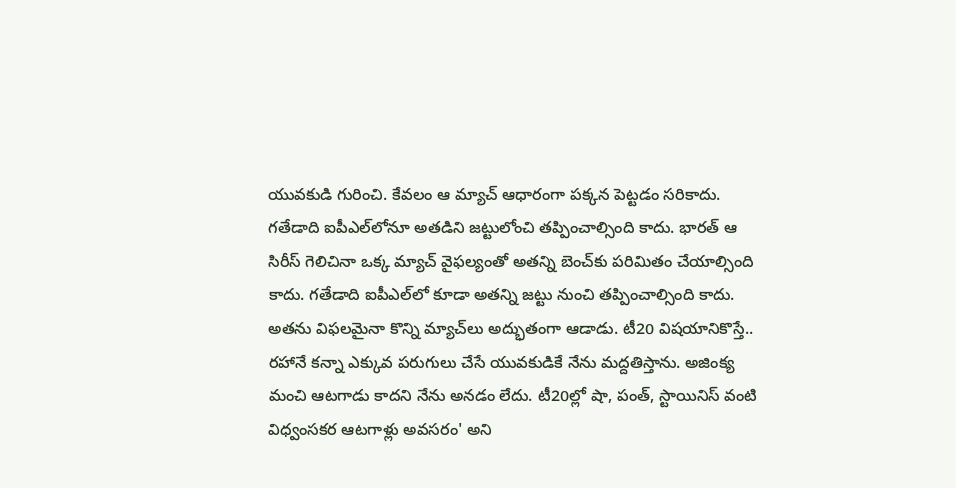యువకుడి గురించి. కేవలం ఆ మ్యాచ్‌ ఆధారంగా పక్కన పెట్టడం సరికాదు. గతేడాది ఐపీఎల్‌లోనూ అతడిని జట్టులోంచి తప్పించాల్సింది కాదు. భారత్ ఆ సిరీస్ గెలిచినా ఒక్క మ్యాచ్ వైఫల్యంతో అతన్ని బెంచ్‌కు పరిమితం చేయాల్సింది కాదు. గతేడాది ఐపీఎల్‌లో కూడా అతన్ని జట్టు నుంచి తప్పించాల్సింది కాదు. అతను విఫలమైనా కొన్ని మ్యాచ్‌లు అద్భుతంగా ఆడాడు. టీ20 విషయానికొస్తే.. రహానే కన్నా ఎక్కువ పరుగులు చేసే యువకుడికే నేను మద్దతిస్తాను. అజింక్య మంచి ఆటగాడు కాదని నేను అనడం లేదు. టీ20ల్లో షా, పంత్‌, స్టాయినిస్‌ వంటి విధ్వంసకర ఆటగాళ్లు అవసరం' అని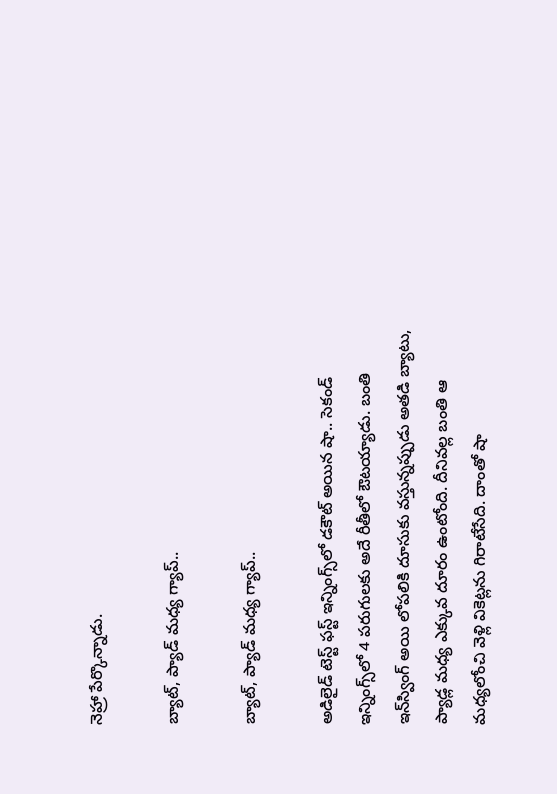నెహ్రా పేర్కొన్నాడు.

బ్యాట్, ప్యాడ్ మధ్య గ్యాప్‌..

బ్యాట్, ప్యాడ్ మధ్య గ్యాప్‌..

అడిలైడ్ టెస్ట్ ఫస్ట్ ఇన్నింగ్స్‌లో డకౌట్ అయిన షా.. సెకండ్ ఇన్నింగ్స్‌లో 4 పరుగులకు అదే రీతీలో ఔటయ్యాడు. బంతి ఇన్‌స్వింగ్‌ అయి లోపలికి దూసుకు వస్తున్నప్పుడు అతడి బ్యాటు, ప్యాడ్ల మధ్య ఎక్కువ దూరం ఉంటోంది. దీనివల్ల బంతి ఆ మధ్యలోంచి వెళ్లి వికెట్లను గిరాటేసేది. దాంతో షా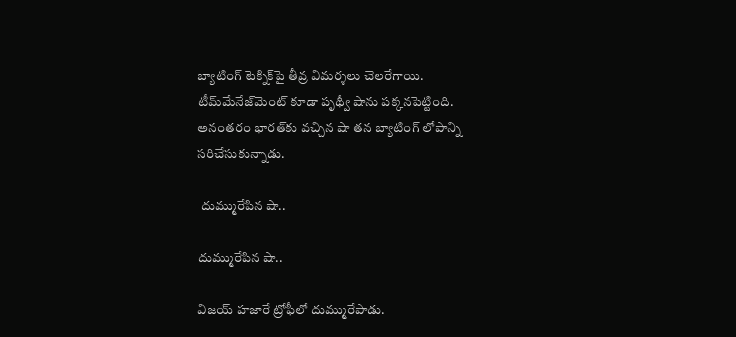బ్యాటింగ్ టెక్నిక్‌పై తీవ్ర విమర్శలు చెలరేగాయి. టీమ్‌మేనేజ్‌మెంట్ కూడా పృథ్వీ షాను పక్కనపెట్టింది. అనంతరం భారత్‌కు వచ్చిన షా తన బ్యాటింగ్ లోపాన్ని సరిచేసుకున్నాడు.

 దుమ్మురేపిన షా..

దుమ్మురేపిన షా..

విజయ్ హజారే ట్రోఫీలో దుమ్మురేపాడు.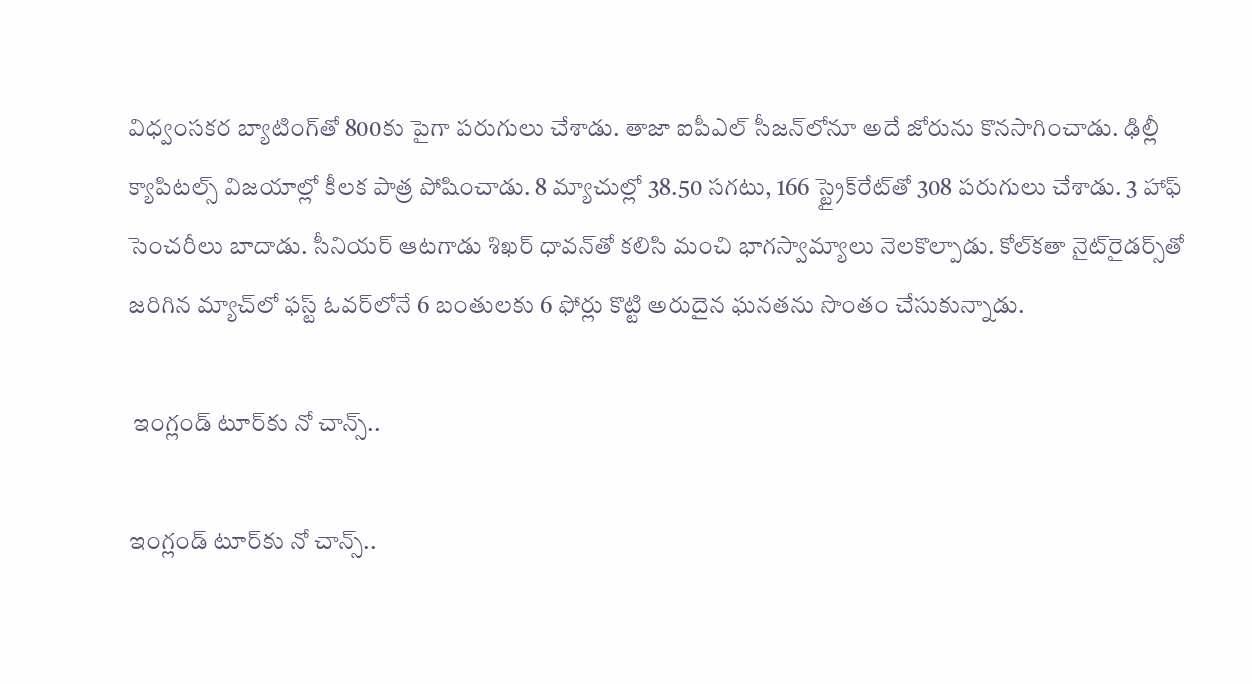విధ్వంసకర బ్యాటింగ్‌తో 800కు పైగా పరుగులు చేశాడు. తాజా ఐపీఎల్ సీజన్‌లోనూ అదే జోరును కొనసాగించాడు. ఢిల్లీ క్యాపిటల్స్ విజయాల్లో కీలక పాత్ర పోషించాడు. 8 మ్యాచుల్లో 38.50 సగటు, 166 స్ట్రైక్‌రేట్‌తో 308 పరుగులు చేశాడు. 3 హాఫ్ సెంచరీలు బాదాడు. సీనియర్‌ ఆటగాడు శిఖర్ ధావన్‌తో కలిసి మంచి భాగస్వామ్యాలు నెలకొల్పాడు. కోల్‌కతా నైట్‌రైడర్స్‌తో జరిగిన మ్యాచ్‌లో ఫస్ట్ ఓవర్‌లోనే 6 బంతులకు 6 ఫోర్లు కొట్టి అరుదైన ఘనతను సొంతం చేసుకున్నాడు.

 ఇంగ్లండ్ టూర్‌కు నో చాన్స్..

ఇంగ్లండ్ టూర్‌కు నో చాన్స్..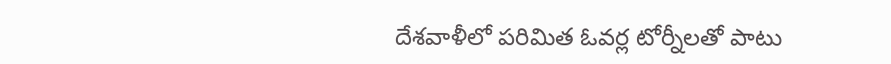దేశవాళీలో పరిమిత ఓవర్ల టోర్నీలతో పాటు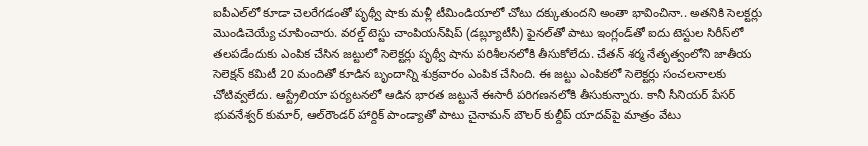ఐపీఎల్‌లో కూడా చెలరేగడంతో పృథ్వీ షాకు మళ్లీ టీమిండియాలో చోటు దక్కుతుందని అంతా భావించినా.. అతనికి సెలక్టర్లు మొండిచెయ్యే చూపించారు. వరల్డ్‌ టెస్టు చాంపియన్‌షిప్‌ (డబ్ల్యూటీసీ) ఫైనల్‌తో పాటు ఇంగ్లండ్‌తో ఐదు టెస్టుల సిరీస్‌లో తలపడేందుకు ఎంపిక చేసిన జట్టులో సెలెక్టర్లు పృథ్వీ షాను పరిశీలనలోకి తీసుకోలేదు. చేతన్‌ శర్మ నేతృత్వంలోని జాతీయ సెలెక్షన్‌ కమిటీ 20 మందితో కూడిన బృందాన్ని శుక్రవారం ఎంపిక చేసింది. ఈ జట్టు ఎంపికలో సెలెక్టర్లు సంచలనాలకు చోటివ్వలేదు. ఆస్ట్రేలియా పర్యటనలో ఆడిన భారత జట్టునే ఈసారీ పరిగణనలోకి తీసుకున్నారు. కానీ సీనియర్ పేసర్‌ భువనేశ్వర్‌ కుమార్, ఆల్‌రౌండర్‌ హార్దిక్‌ పాండ్యాతో పాటు చైనామన్‌ బౌలర్ కుల్దీప్‌ యాదవ్‌పై మాత్రం వేటు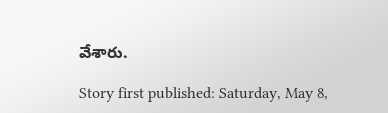వేశారు.

Story first published: Saturday, May 8,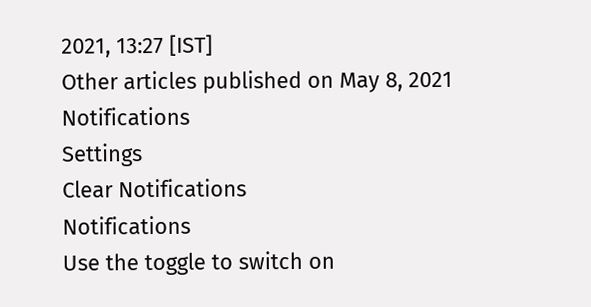2021, 13:27 [IST]
Other articles published on May 8, 2021
Notifications
Settings
Clear Notifications
Notifications
Use the toggle to switch on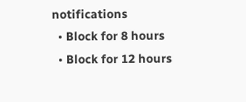notifications
  • Block for 8 hours
  • Block for 12 hours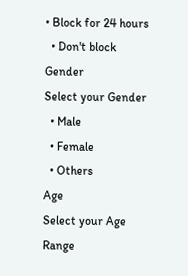• Block for 24 hours
  • Don't block
Gender
Select your Gender
  • Male
  • Female
  • Others
Age
Select your Age Range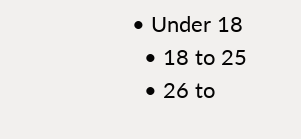• Under 18
  • 18 to 25
  • 26 to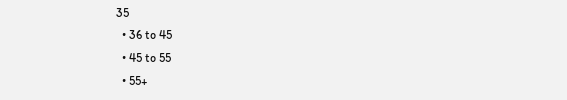35
  • 36 to 45
  • 45 to 55
  • 55+